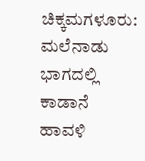ಚಿಕ್ಕಮಗಳೂರು: ಮಲೆನಾಡು ಭಾಗದಲ್ಲಿ ಕಾಡಾನೆ ಹಾವಳಿ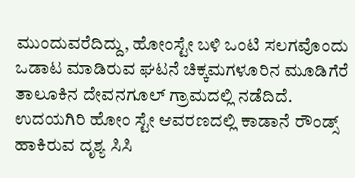ಮುಂದುವರೆದಿದ್ದು, ಹೋಂಸ್ಟೇ ಬಳಿ ಒಂಟಿ ಸಲಗವೊಂದು ಒಡಾಟ ಮಾಡಿರುವ ಘಟನೆ ಚಿಕ್ಕಮಗಳೂರಿನ ಮೂಡಿಗೆರೆ ತಾಲೂಕಿನ ದೇವನಗೂಲ್ ಗ್ರಾಮದಲ್ಲಿ ನಡೆದಿದೆ.
ಉದಯಗಿರಿ ಹೋಂ ಸ್ಟೇ ಆವರಣದಲ್ಲಿ ಕಾಡಾನೆ ರೌಂಡ್ಸ್ ಹಾಕಿರುವ ದೃಶ್ಯ ಸಿಸಿ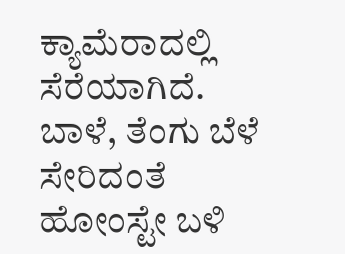ಕ್ಯಾಮೆರಾದಲ್ಲಿ ಸೆರೆಯಾಗಿದೆ. ಬಾಳೆ, ತೆಂಗು ಬೆಳೆ ಸೇರಿದಂತೆ ಹೋಂಸ್ಟೇ ಬಳಿ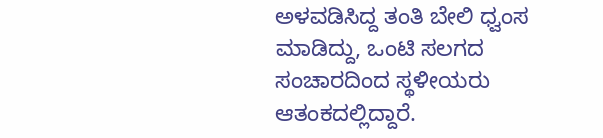ಅಳವಡಿಸಿದ್ದ ತಂತಿ ಬೇಲಿ ಧ್ವಂಸ ಮಾಡಿದ್ದು, ಒಂಟಿ ಸಲಗದ ಸಂಚಾರದಿಂದ ಸ್ಥಳೀಯರು ಆತಂಕದಲ್ಲಿದ್ದಾರೆ.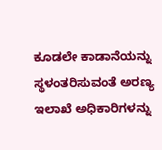ಕೂಡಲೇ ಕಾಡಾನೆಯನ್ನು ಸ್ಥಳಂತರಿಸುವಂತೆ ಅರಣ್ಯ ಇಲಾಖೆ ಅಧಿಕಾರಿಗಳನ್ನು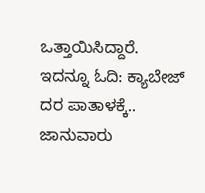ಒತ್ತಾಯಿಸಿದ್ದಾರೆ.
ಇದನ್ನೂ ಓದಿ: ಕ್ಯಾಬೇಜ್ ದರ ಪಾತಾಳಕ್ಕೆ.. ಜಾನುವಾರು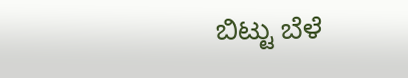ಬಿಟ್ಟು ಬೆಳೆ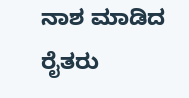ನಾಶ ಮಾಡಿದ ರೈತರು